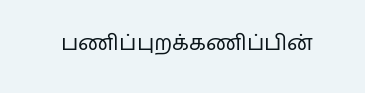பணிப்புறக்கணிப்பின்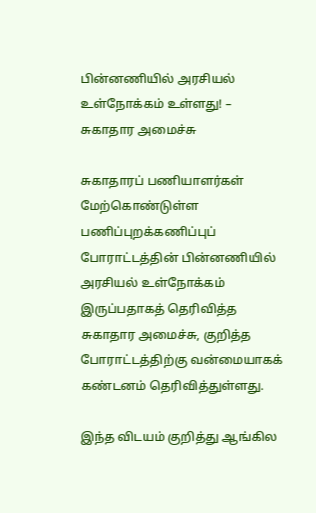பின்னணியில் அரசியல் உள்நோக்கம் உள்ளது! – சுகாதார அமைச்சு

சுகாதாரப் பணியாளர்கள் மேற்கொண்டுள்ள பணிப்புறக்கணிப்புப் போராட்டத்தின் பின்னணியில் அரசியல் உள்நோக்கம் இருப்பதாகத் தெரிவித்த சுகாதார அமைச்சு, குறித்த போராட்டத்திற்கு வன்மையாகக் கண்டனம் தெரிவித்துள்ளது.

இந்த விடயம் குறித்து ஆங்கில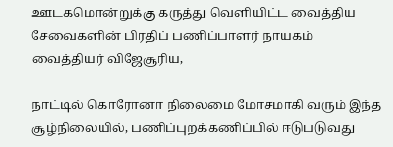ஊடகமொன்றுக்கு கருத்து வெளியிட்ட வைத்திய சேவைகளின் பிரதிப் பணிப்பாளர் நாயகம் வைத்தியர் விஜேசூரிய,

நாட்டில் கொரோனா நிலைமை மோசமாகி வரும் இந்த சூழ்நிலையில், பணிப்புறக்கணிப்பில் ஈடுபடுவது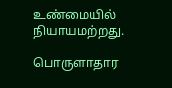உண்மையில் நியாயமற்றது.

பொருளாதார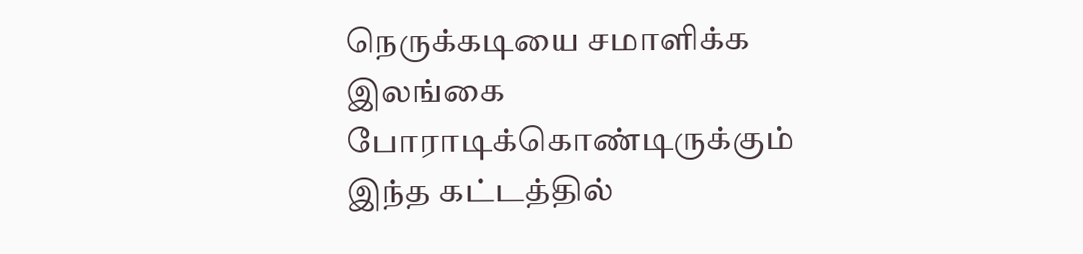நெருக்கடியை சமாளிக்க இலங்கை போராடிக்கொண்டிருக்கும் இந்த கட்டத்தில்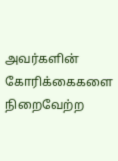அவர்களின் கோரிக்கைகளை நிறைவேற்ற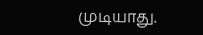முடியாது.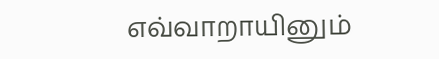எவ்வாறாயினும்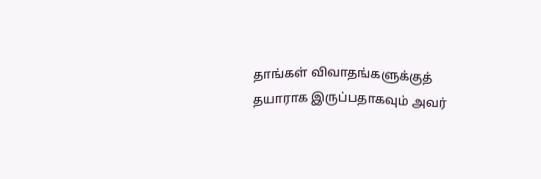தாங்கள் விவாதங்களுக்குத் தயாராக இருப்பதாகவும் அவர்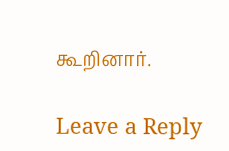கூறினார்.

Leave a Reply